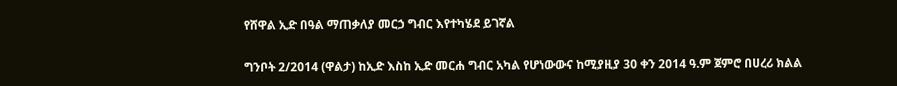የሸዋል ኢድ በዓል ማጠቃለያ መርኃ ግብር እየተካሄደ ይገኛል

ግንቦት 2/2014 (ዋልታ) ከኢድ እስከ ኢድ መርሐ ግብር አካል የሆነውውና ከሚያዚያ 30 ቀን 2014 ዓ.ም ጀምሮ በሀረሪ ክልል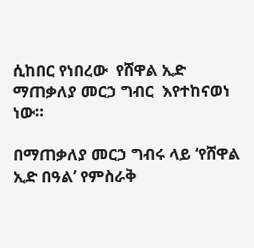ሲከበር የነበረው  የሸዋል ኢድ ማጠቃለያ መርኃ ግብር  እየተከናወነ ነው።

በማጠቃለያ መርኃ ግብሩ ላይ ‘የሸዋል ኢድ በዓል’ የምስራቅ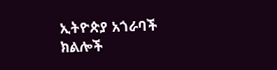ኢትዮጵያ አጎራባች ክልሎች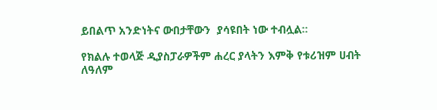ይበልጥ አንድነትና ውበታቸውን  ያሳዩበት ነው ተብሏል።

የክልሉ ተወላጅ ዲያስፓራዎችም ሐረር ያላትን እምቅ የቱሪዝም ሀብት ለዓለም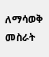ለማሳወቅ መስራት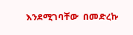እንደሚገባቸው  በመድረኩ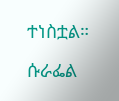ተነስቷል።

ሱራፌል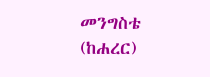መንግስቴ (ከሐረር)